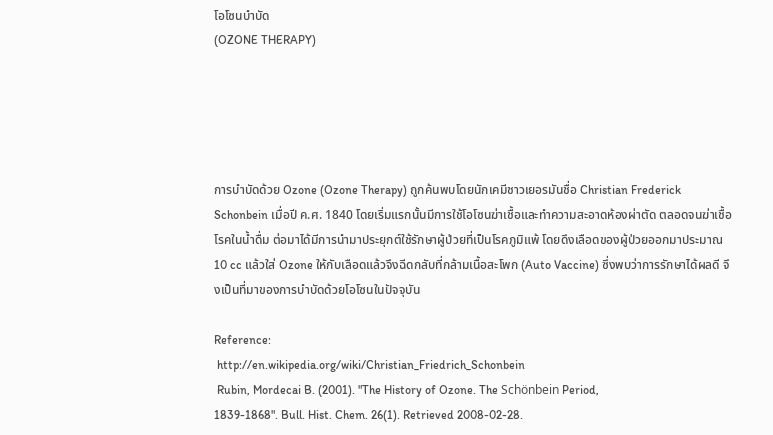โอโซนบำบัด
(OZONE THERAPY)





การบำบัดด้วย Ozone (Ozone Therapy) ถูกค้นพบโดยนักเคมีชาวเยอรมันชื่อ Christian Frederick Schonbein เมื่อปี ค.ศ. 1840 โดยเริ่มแรกนั้นมีการใช้โอโซนฆ่าเชื้อและทำความสะอาดห้องผ่าตัด ตลอดจนฆ่าเชื้อโรคในน้ำดื่ม ต่อมาได้มีการนำมาประยุกต์ใช้รักษาผู้ป่วยที่เป็นโรคภูมิแพ้ โดยดึงเลือดของผู้ป่วยออกมาประมาณ 10 cc แล้วใส่ Ozone ให้กับเลือดแล้วจึงฉีดกลับที่กล้ามเนื้อสะโพก (Auto Vaccine) ซึ่งพบว่าการรักษาได้ผลดี จึงเป็นที่มาของการบำบัดด้วยโอโซนในปัจจุบัน

Reference:
 http://en.wikipedia.org/wiki/Christian_Friedrich_Schonbein
 Rubin, Mordecai B. (2001). "The History of Ozone. The Schönbein Period,
1839-1868". Bull. Hist. Chem. 26(1). Retrieved 2008-02-28.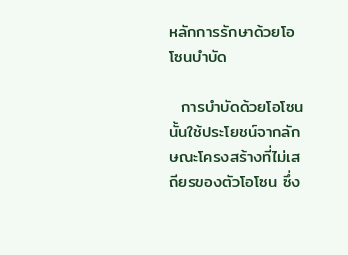หลักการรักษาด้วยโอโซนบำบัด

  การบำบัดด้วยโอโซนนั้นใช้ประโยชน์จากลักษณะโครงสร้างที่ไม่เสถียรของตัวโอโซน ซึ่ง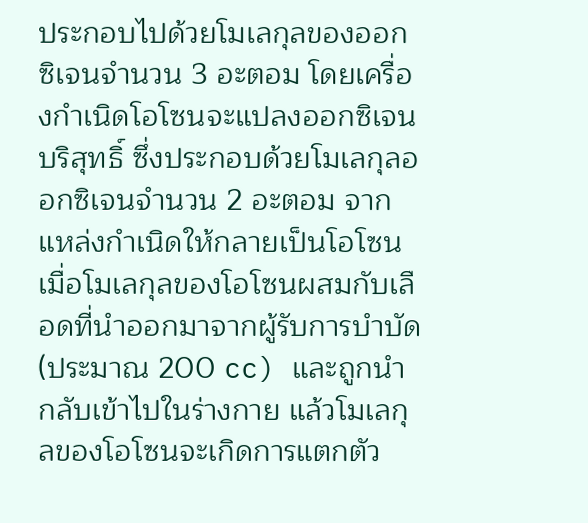ประกอบไปด้วยโมเลกุลของออกซิเจนจำนวน 3 อะตอม โดยเครื่องกำเนิดโอโซนจะแปลงออกซิเจนบริสุทธิ์ ซึ่งประกอบด้วยโมเลกุลออกซิเจนจำนวน 2 อะตอม จากแหล่งกำเนิดให้กลายเป็นโอโซน เมื่อโมเลกุลของโอโซนผสมกับเลือดที่นำออกมาจากผู้รับการบำบัด (ประมาณ 200 cc) และถูกนำกลับเข้าไปในร่างกาย แล้วโมเลกุลของโอโซนจะเกิดการแตกตัว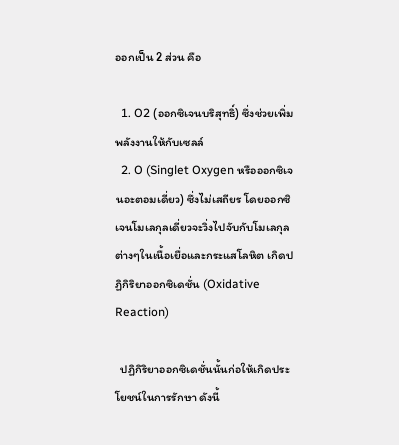ออกเป็น 2 ส่วน คือ

  1. O2 (ออกซิเจนบริสุทธิ์) ซึ่งช่วยเพิ่มพลังงานให้กับเซลล์
  2. O (Singlet Oxygen หรือออกซิเจนอะตอมเดี่ยว) ซึ่งไม่เสถียร โดยออกซิเจนโมเลกุลเดี่ยวจะวิ่งไปจับกับโมเลกุลต่างๆในเนื้อเยื่อและกระแสโลหิต เกิดปฏิกิริยาออกซิเดชั่น (Oxidative Reaction)

  ปฏิกิริยาออกซิเดชั่นนั้นก่อให้เกิดประโยชน์ในการรักษา ดังนี้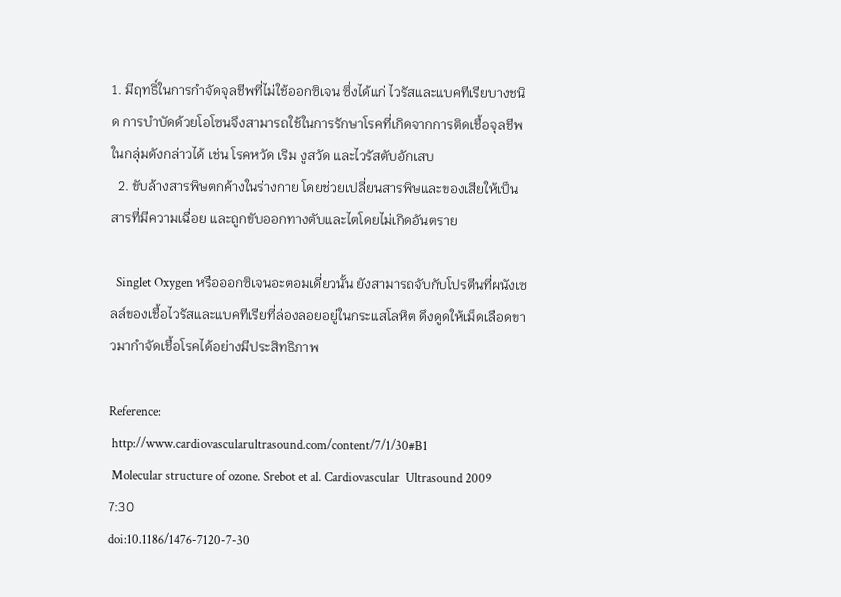1. มีฤทธิ์ในการกำจัดจุลชีพที่ไม่ใช้ออกซิเจน ซึ่งได้แก่ ไวรัสและแบคทีเรียบางชนิด การบำบัดด้วยโอโซนจึงสามารถใช้ในการรักษาโรคที่เกิดจากการติดเชื้อจุลชีพในกลุ่มดังกล่าวได้ เช่น โรคหวัด เริม งูสวัด และไวรัสตับอักเสบ
  2. ขับล้างสารพิษตกค้างในร่างกาย โดยช่วยเปลี่ยนสารพิษและของเสียให้เป็นสารที่มีความเฉื่อย และถูกขับออกทางตับและไตโดยไม่เกิดอันตราย

  Singlet Oxygen หรือออกซิเจนอะตอมเดี่ยวนั้น ยังสามารถจับกับโปรตีนที่ผนังเซลล์ของเชื้อไวรัสและแบคทีเรียที่ล่องลอยอยู่ในกระแสโลหิต ดึงดูดให้เม็ดเลือดขาวมากำจัดเชื้อโรคได้อย่างมีประสิทธิภาพ

Reference:
 http://www.cardiovascularultrasound.com/content/7/1/30#B1
 Molecular structure of ozone. Srebot et al. Cardiovascular  Ultrasound 2009 7:30
doi:10.1186/1476-7120-7-30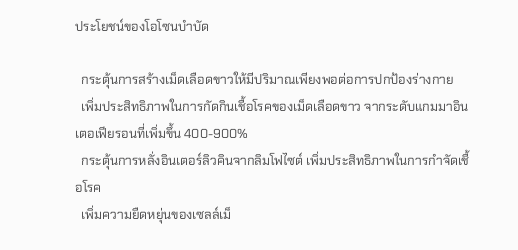ประโยชน์ของโอโซนบำบัด

  กระตุ้นการสร้างเม็ดเลือดขาวให้มีปริมาณเพียงพอต่อการปกป้องร่างกาย
  เพิ่มประสิทธิภาพในการกัดกินเชื้อโรคของเม็ดเลือดขาว จากระดับแกมมาอินเตอเฟียรอนที่เพิ่มขึ้น 400-900%
  กระตุ้นการหลั่งอินเตอร์ลิวคินจากลิมโฟไซต์ เพิ่มประสิทธิภาพในการกำจัดเชื้อโรค
  เพิ่มความยืดหยุ่นของเซลล์เม็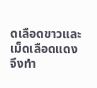ดเลือดขาวและเม็ดเลือดแดง จึงทำ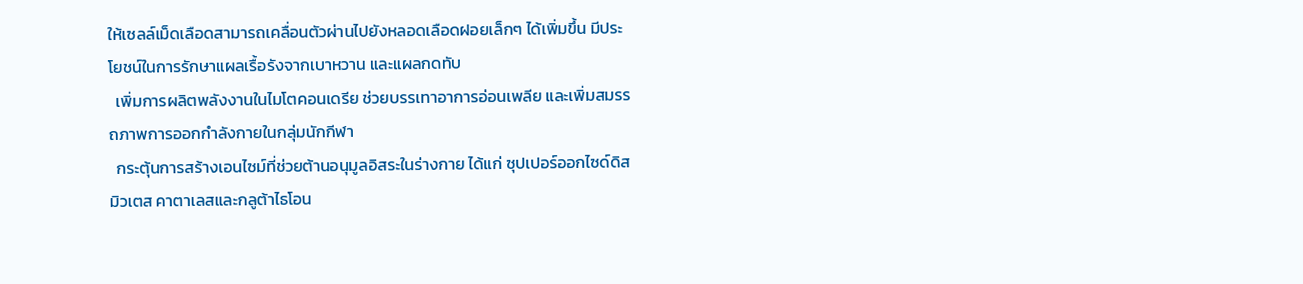ให้เซลล์เม็ดเลือดสามารถเคลื่อนตัวผ่านไปยังหลอดเลือดฝอยเล็กๆ ได้เพิ่มขึ้น มีประโยชน์ในการรักษาแผลเรื้อรังจากเบาหวาน และแผลกดทับ
  เพิ่มการผลิตพลังงานในไมโตคอนเดรีย ช่วยบรรเทาอาการอ่อนเพลีย และเพิ่มสมรรถภาพการออกกำลังกายในกลุ่มนักกีฬา
  กระตุ้นการสร้างเอนไซม์ที่ช่วยต้านอนุมูลอิสระในร่างกาย ได้แก่ ซุปเปอร์ออกไซด์ดิสมิวเตส คาตาเลสและกลูต้าไธโอน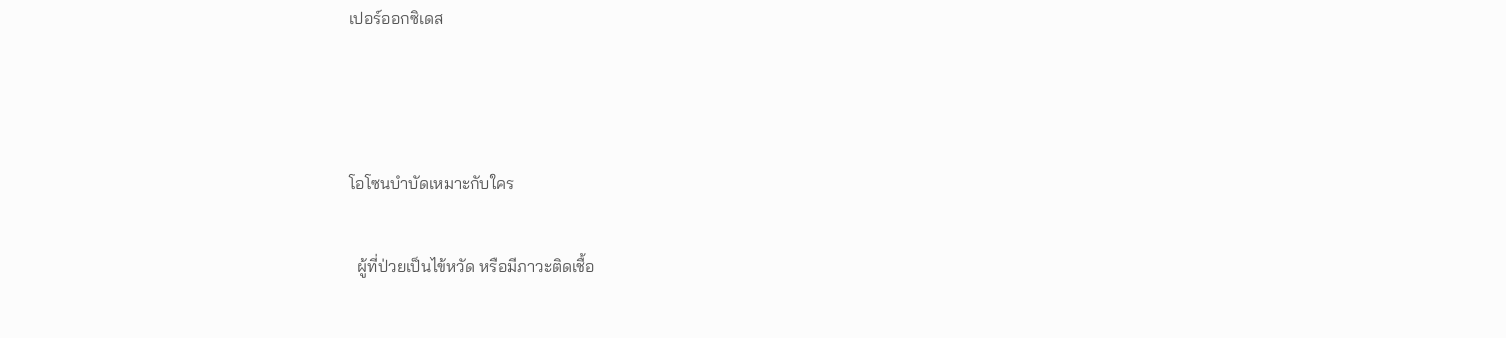เปอร์ออกซิเดส



โอโซนบำบัดเหมาะกับใคร

  ผู้ที่ป่วยเป็นไข้หวัด หรือมีภาวะติดเชื้อ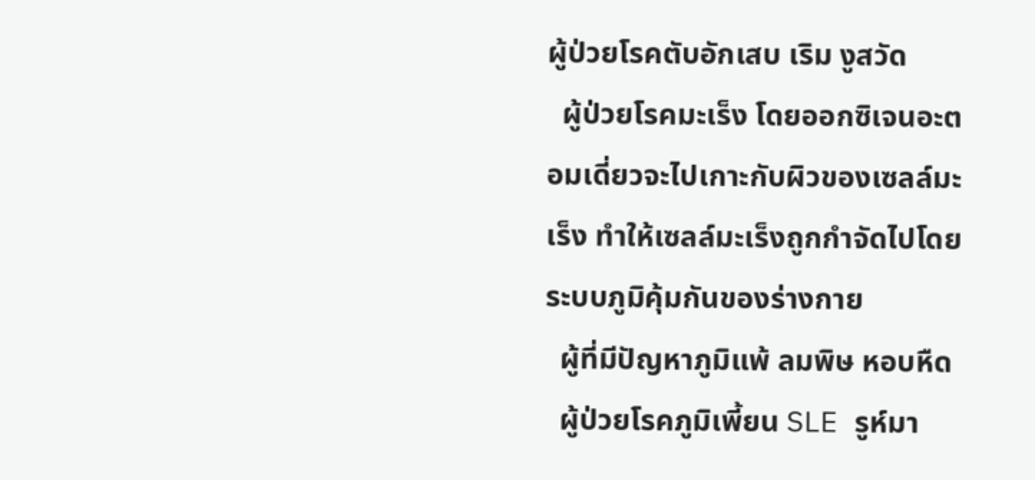ผู้ป่วยโรคตับอักเสบ เริม งูสวัด
  ผู้ป่วยโรคมะเร็ง โดยออกซิเจนอะตอมเดี่ยวจะไปเกาะกับผิวของเซลล์มะเร็ง ทำให้เซลล์มะเร็งถูกกำจัดไปโดยระบบภูมิคุ้มกันของร่างกาย
  ผู้ที่มีปัญหาภูมิแพ้ ลมพิษ หอบหืด
  ผู้ป่วยโรคภูมิเพี้ยน SLE รูห์มา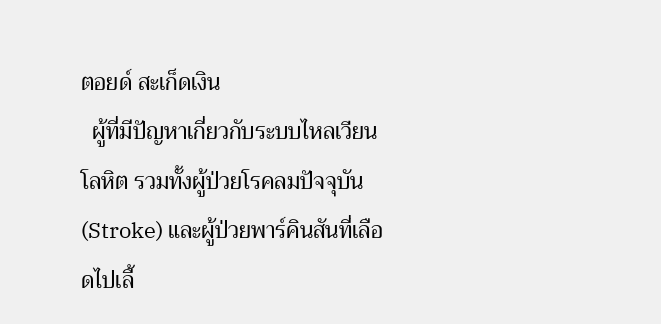ตอยด์ สะเก็ดเงิน
  ผู้ที่มีปัญหาเกี่ยวกับระบบไหลเวียนโลหิต รวมทั้งผู้ป่วยโรคลมปัจจุบัน (Stroke) และผู้ป่วยพาร์คินสันที่เลือดไปเลี้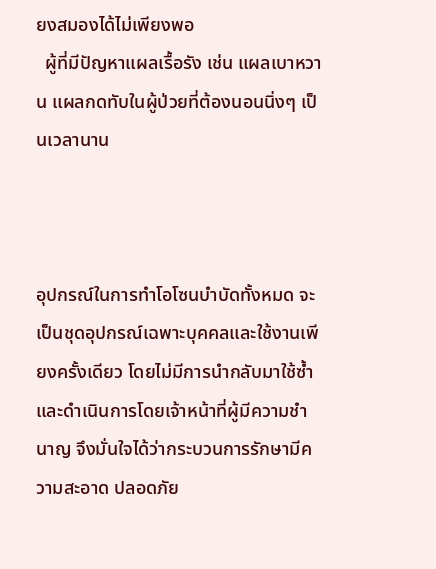ยงสมองได้ไม่เพียงพอ
  ผู้ที่มีปัญหาแผลเรื้อรัง เช่น แผลเบาหวาน แผลกดทับในผู้ป่วยที่ต้องนอนนิ่งๆ เป็นเวลานาน



อุปกรณ์ในการทำโอโซนบำบัดทั้งหมด จะเป็นชุดอุปกรณ์เฉพาะบุคคลและใช้งานเพียงครั้งเดียว โดยไม่มีการนำกลับมาใช้ซ้ำ และดำเนินการโดยเจ้าหน้าที่ผู้มีความชำนาญ จึงมั่นใจได้ว่ากระบวนการรักษามีความสะอาด ปลอดภัย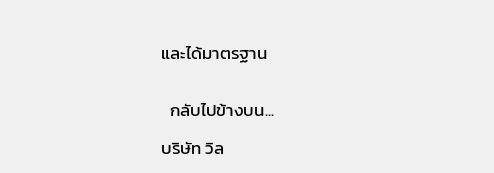และได้มาตรฐาน


  กลับไปข้างบน...

บริษัท วิล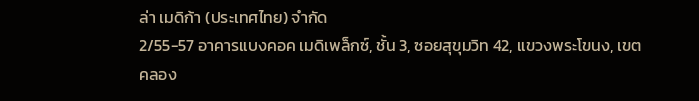ล่า เมดิก้า (ประเทศไทย) จำกัด
2/55-57 อาคารแบงคอค เมดิเพล็กซ์, ชั้น 3, ซอยสุขุมวิท 42, แขวงพระโขนง, เขตคลอง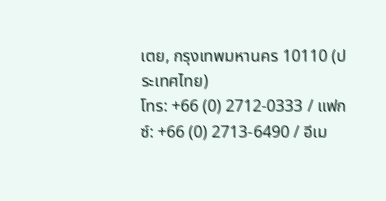เตย, กรุงเทพมหานคร 10110 (ประเทศไทย)
โทร: +66 (0) 2712-0333 / แฟกซ์: +66 (0) 2713-6490 / อีเม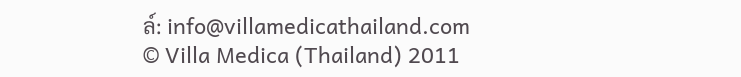ล์: info@villamedicathailand.com
© Villa Medica (Thailand) 2011